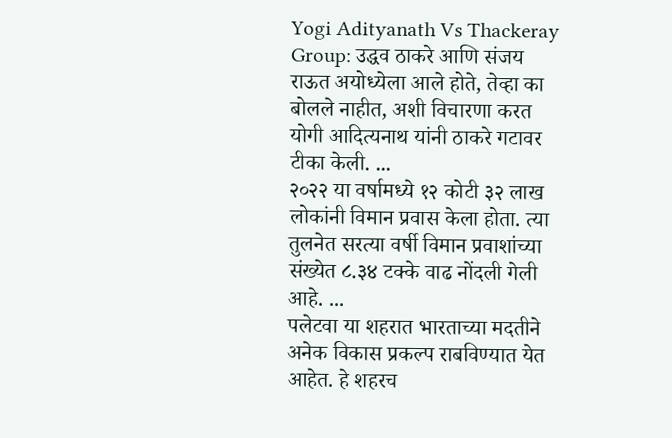Yogi Adityanath Vs Thackeray Group: उद्धव ठाकरे आणि संजय राऊत अयोध्येला आले होते, तेव्हा का बोलले नाहीत, अशी विचारणा करत योगी आदित्यनाथ यांनी ठाकरे गटावर टीका केली. ...
२०२२ या वर्षामध्ये १२ कोटी ३२ लाख लोकांनी विमान प्रवास केला होता. त्या तुलनेत सरत्या वर्षी विमान प्रवाशांच्या संख्येत ८.३४ टक्के वाढ नोंदली गेली आहे. ...
पलेटवा या शहरात भारताच्या मदतीने अनेक विकास प्रकल्प राबविण्यात येत आहेत. हे शहरच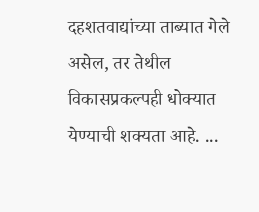दहशतवाद्यांच्या ताब्यात गेले असेल, तर तेथील विकासप्रकल्पही धोक्यात येण्याची शक्यता आहे. ...